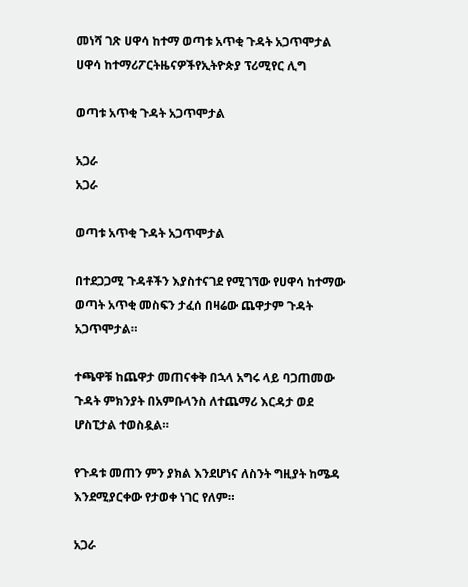መነሻ ገጽ ሀዋሳ ከተማ ወጣቱ አጥቂ ጉዳት አጋጥሞታል
ሀዋሳ ከተማሪፖርትዜናዎችየኢትዮጵያ ፕሪሚየር ሊግ

ወጣቱ አጥቂ ጉዳት አጋጥሞታል

አጋራ
አጋራ

ወጣቱ አጥቂ ጉዳት አጋጥሞታል

በተደጋጋሚ ጉዳቶችን እያስተናገደ የሚገኘው የሀዋሳ ከተማው ወጣት አጥቂ መስፍን ታፈሰ በዛሬው ጨዋታም ጉዳት አጋጥሞታል።

ተጫዋቹ ከጨዋታ መጠናቀቅ በኋላ አግሩ ላይ ባጋጠመው ጉዳት ምክንያት በአምቡላንስ ለተጨማሪ እርዳታ ወደ ሆስፒታል ተወስዷል።

የጉዳቱ መጠን ምን ያክል እንደሆነና ለስንት ግዚያት ከሜዳ እንደሚያርቀው የታወቀ ነገር የለም።

አጋራ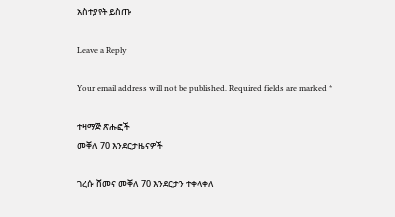አስተያየት ይስጡ

Leave a Reply

Your email address will not be published. Required fields are marked *

ተዛማጅ ጽሑፎች
መቐለ 70 እንደርታዜናዎች

ገረሱ ሸመና መቐለ 70 እንደርታን ተቀላቀለ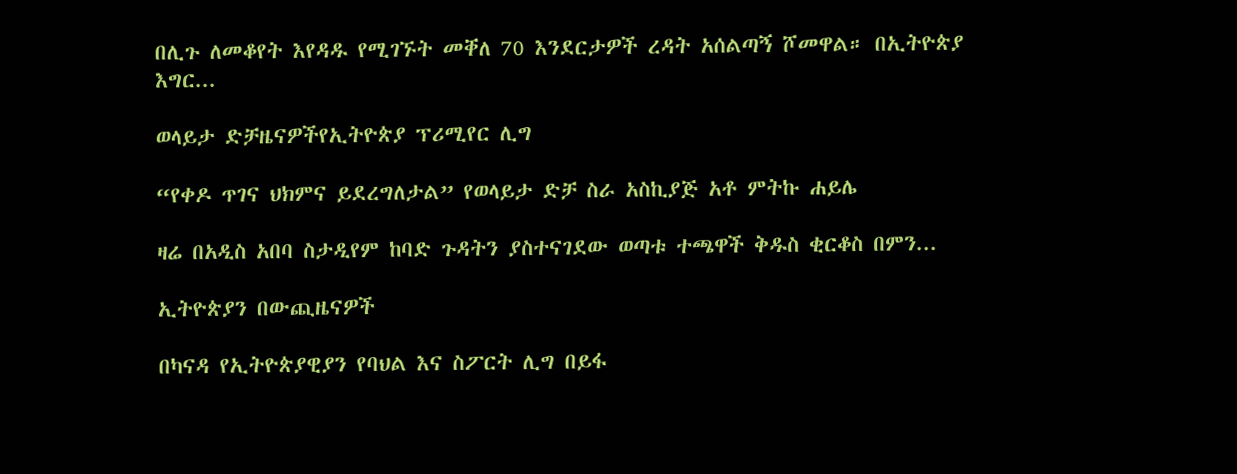በሊጉ ለመቆየት እየዳዱ የሚገኙት መቐለ 70 እንደርታዎች ረዳት አሰልጣኝ ሾመዋል። በኢትዮጵያ እግር...

ወላይታ ድቻዜናዎችየኢትዮጵያ ፕሪሚየር ሊግ

“የቀዶ ጥገና ህክምና ይደረግለታል” የወላይታ ድቻ ስራ አስኪያጅ አቶ ምትኩ ሐይሌ

ዛሬ በአዲስ አበባ ስታዲየም ከባድ ጉዳትን ያስተናገደው ወጣቱ ተጫዋች ቅዱስ ቂርቆስ በምን...

ኢትዮጵያን በውጪዜናዎች

በካናዳ የኢትዮጵያዊያን የባህል እና ስፖርት ሊግ በይፋ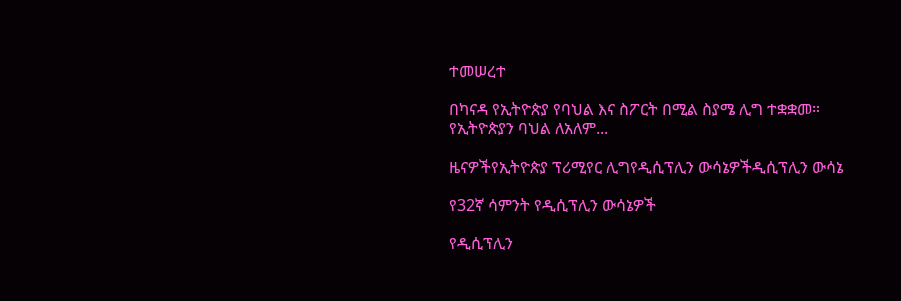ተመሠረተ

በካናዳ የኢትዮጵያ የባህል እና ስፖርት በሚል ስያሜ ሊግ ተቋቋመ። የኢትዮጵያን ባህል ለአለም...

ዜናዎችየኢትዮጵያ ፕሪሚየር ሊግየዲሲፕሊን ውሳኔዎችዲሲፕሊን ውሳኔ

የ32ኛ ሳምንት የዲሲፕሊን ውሳኔዎች

የዲሲፕሊን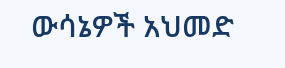ውሳኔዎች አህመድ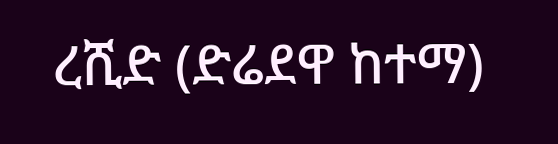ረሺድ (ድሬደዋ ከተማ)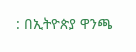: በኢትዮጵያ ዋንጫ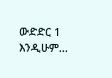ውድድር 1 እንዲሁም...